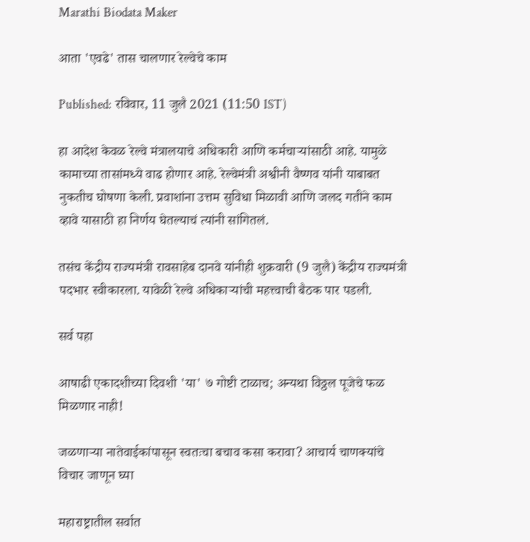Marathi Biodata Maker

आता 'एवढे' तास चालणार रेल्वेचे काम

Published: रविवार, 11 जुलै 2021 (11:50 IST)

हा आदेश केवळ रेल्वे मंत्रालयाचे अधिकारी आणि कर्मचाऱ्यांसाठी आहे. यामुळे कामाच्या तासांमध्ये वाढ होणार आहे. रेल्वेमंत्री अश्वीनी वैष्णव यांनी याबाबत नुकतीच घोषणा केली. प्रवाशांना उत्तम सुविधा मिळावी आणि जलद गतीने काम व्हावे यासाठी हा निर्णय घेतल्याचं त्यांनी सांगितलं.

तसंच केंद्रीय राज्यमंत्री रावसाहेब दानवे यांनीही शुक्रवारी (9 जुलै) केंद्रीय राज्यमंत्री पदभार स्वीकारला. यावेळी रेल्वे अधिकाऱ्यांची महत्त्वाची बैठक पार पडली.

सर्व पहा

आषाढी एकादशीच्या दिवशी 'या' ७ गोष्टी टाळाच; अन्यथा विठ्ठल पूजेचे फळ मिळणार नाही!

जळणाऱ्या नातेवाईकांपासून स्वतःचा बचाव कसा करावा? आचार्य चाणक्यांचे विचार जाणून घ्या

महाराष्ट्रातील सर्वात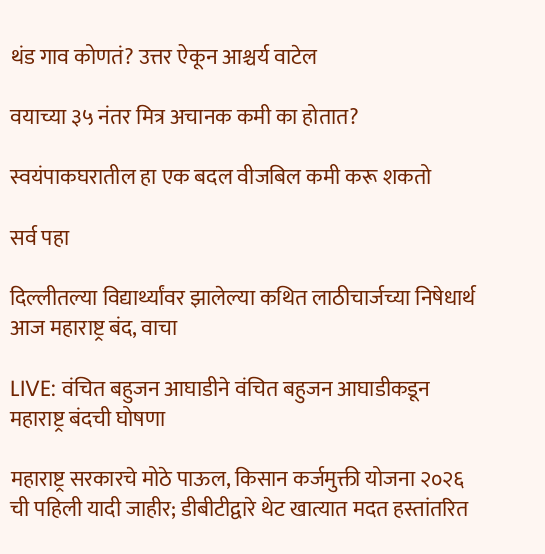थंड गाव कोणतं? उत्तर ऐकून आश्चर्य वाटेल

वयाच्या ३५ नंतर मित्र अचानक कमी का होतात?

स्वयंपाकघरातील हा एक बदल वीजबिल कमी करू शकतो

सर्व पहा

दिल्लीतल्या विद्यार्थ्यांवर झालेल्या कथित लाठीचार्जच्या निषेधार्थ आज महाराष्ट्र बंद, वाचा

LIVE: वंचित बहुजन आघाडीने वंचित बहुजन आघाडीकडून महाराष्ट्र बंदची घोषणा

महाराष्ट्र सरकारचे मोठे पाऊल, किसान कर्जमुक्ती योजना २०२६ ची पहिली यादी जाहीर; डीबीटीद्वारे थेट खात्यात मदत हस्तांतरित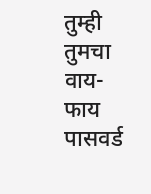तुम्ही तुमचा वाय-फाय पासवर्ड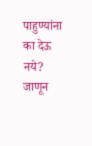पाहुण्यांना का देऊ नये? जाणून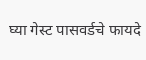घ्या गेस्ट पासवर्डचे फायदे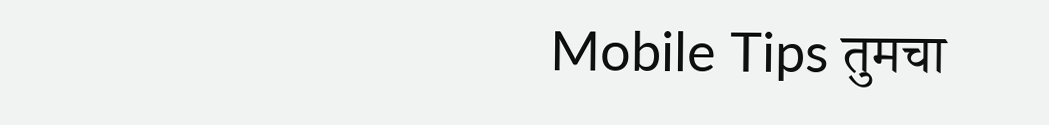Mobile Tips तुमचा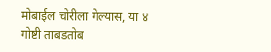मोबाईल चोरीला गेल्यास, या ४ गोष्टी ताबडतोब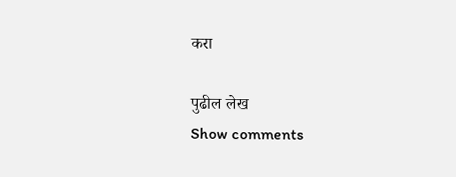करा

पुढील लेख
Show comments